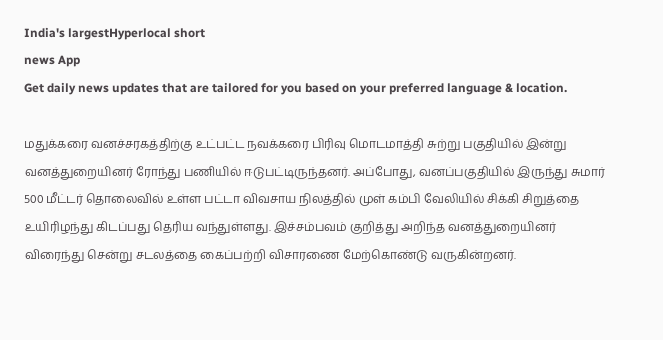India's largestHyperlocal short
news App
Get daily news updates that are tailored for you based on your preferred language & location.

மதுக்கரை வனச்சரகத்திற்கு உட்பட்ட நவக்கரை பிரிவு மொடமாத்தி சுற்று பகுதியில் இன்று வனத்துறையினர் ரோந்து பணியில் ஈடுபட்டிருந்தனர். அப்போது, வனப்பகுதியில் இருந்து சுமார் 500 மீட்டர் தொலைவில் உள்ள பட்டா விவசாய நிலத்தில் முள் கம்பி வேலியில் சிக்கி சிறுத்தை உயிரிழந்து கிடப்பது தெரிய வந்துள்ளது. இச்சம்பவம் குறித்து அறிந்த வனத்துறையினர் விரைந்து சென்று சடலத்தை கைப்பற்றி விசாரணை மேற்கொண்டு வருகின்றனர்.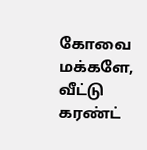கோவை மக்களே, வீட்டு கரண்ட்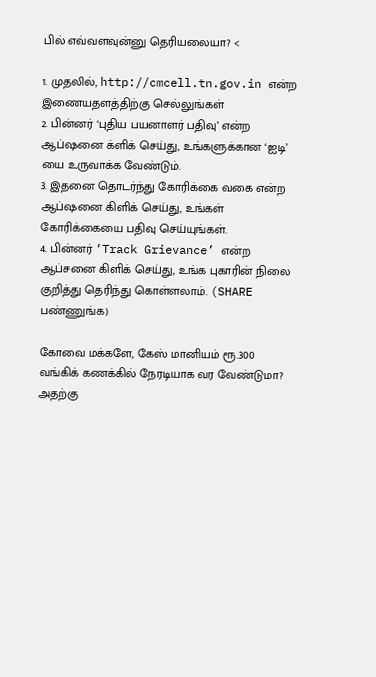பில் எவ்வளவுன்னு தெரியலையா? <

1. முதலில், http://cmcell.tn.gov.in என்ற இணையதளத்திற்கு செல்லுங்கள்
2. பின்னர் ‘புதிய பயனாளர் பதிவு’ என்ற ஆப்ஷனை க்ளிக் செய்து, உங்களுக்கான ‘ஐடி’ யை உருவாக்க வேண்டும்.
3. இதனை தொடர்ந்து கோரிக்கை வகை என்ற ஆப்ஷனை கிளிக் செய்து, உங்கள் கோரிக்கையை பதிவு செய்யுங்கள்.
4. பின்னர் ‘Track Grievance’ என்ற ஆப்சனை கிளிக் செய்து, உங்க புகாரின் நிலை குறித்து தெரிந்து கொள்ளலாம். (SHARE பண்ணுங்க)

கோவை மக்களே, கேஸ் மானியம் ரூ.300 வங்கிக் கணக்கில் நேரடியாக வர வேண்டுமா? அதற்கு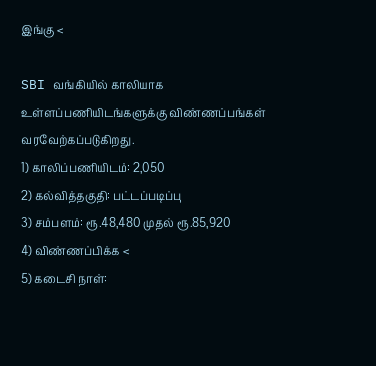இங்கு <

SBI வங்கியில் காலியாக உள்ளப்பணியிடங்களுக்கு விண்ணப்பங்கள் வரவேற்கப்படுகிறது.
1) காலிப்பணியிடம்: 2,050
2) கல்வித்தகுதி: பட்டப்படிப்பு
3) சம்பளம்: ரூ.48,480 முதல் ரூ.85,920
4) விண்ணப்பிக்க <
5) கடைசி நாள்: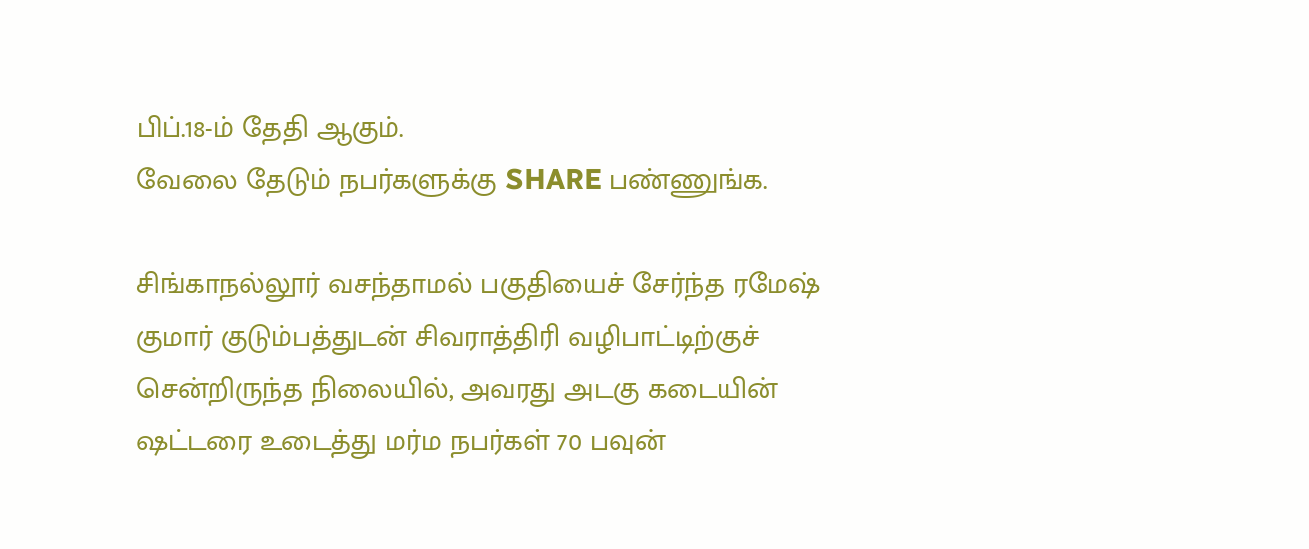பிப்.18-ம் தேதி ஆகும்.
வேலை தேடும் நபர்களுக்கு SHARE பண்ணுங்க.

சிங்காநல்லூர் வசந்தாமல் பகுதியைச் சேர்ந்த ரமேஷ் குமார் குடும்பத்துடன் சிவராத்திரி வழிபாட்டிற்குச் சென்றிருந்த நிலையில், அவரது அடகு கடையின் ஷட்டரை உடைத்து மர்ம நபர்கள் 70 பவுன்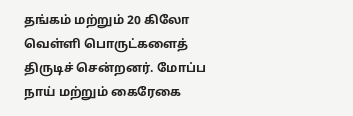தங்கம் மற்றும் 20 கிலோ வெள்ளி பொருட்களைத் திருடிச் சென்றனர். மோப்ப நாய் மற்றும் கைரேகை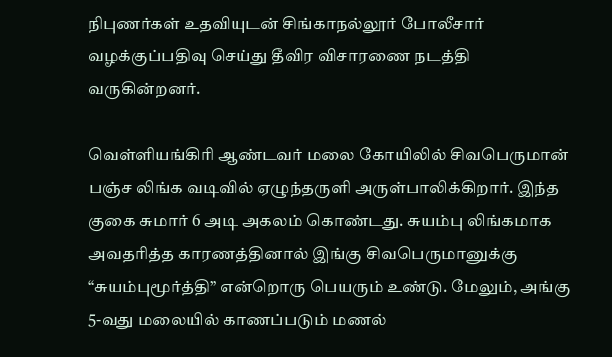நிபுணர்கள் உதவியுடன் சிங்காநல்லூர் போலீசார் வழக்குப்பதிவு செய்து தீவிர விசாரணை நடத்தி வருகின்றனர்.

வெள்ளியங்கிரி ஆண்டவர் மலை கோயிலில் சிவபெருமான் பஞ்ச லிங்க வடிவில் ஏழுந்தருளி அருள்பாலிக்கிறார். இந்த குகை சுமார் 6 அடி அகலம் கொண்டது. சுயம்பு லிங்கமாக அவதரித்த காரணத்தினால் இங்கு சிவபெருமானுக்கு “சுயம்புமூர்த்தி” என்றொரு பெயரும் உண்டு. மேலும், அங்கு 5-வது மலையில் காணப்படும் மணல்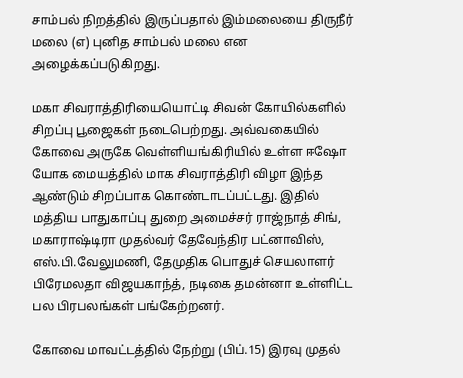சாம்பல் நிறத்தில் இருப்பதால் இம்மலையை திருநீர் மலை (எ) புனித சாம்பல் மலை என அழைக்கப்படுகிறது.

மகா சிவராத்திரியையொட்டி சிவன் கோயில்களில் சிறப்பு பூஜைகள் நடைபெற்றது. அவ்வகையில் கோவை அருகே வெள்ளியங்கிரியில் உள்ள ஈஷோ யோக மையத்தில் மாக சிவராத்திரி விழா இந்த ஆண்டும் சிறப்பாக கொண்டாடப்பட்டது. இதில் மத்திய பாதுகாப்பு துறை அமைச்சர் ராஜ்நாத் சிங், மகாராஷ்டிரா முதல்வர் தேவேந்திர பட்னாவிஸ், எஸ்.பி.வேலுமணி, தேமுதிக பொதுச் செயலாளர் பிரேமலதா விஜயகாந்த், நடிகை தமன்னா உள்ளிட்ட பல பிரபலங்கள் பங்கேற்றனர்.

கோவை மாவட்டத்தில் நேற்று (பிப்.15) இரவு முதல்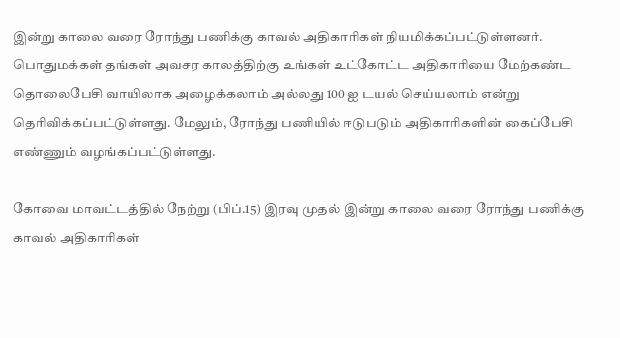இன்று காலை வரை ரோந்து பணிக்கு காவல் அதிகாரிகள் நியமிக்கப்பட்டுள்ளனர். பொதுமக்கள் தங்கள் அவசர காலத்திற்கு உங்கள் உட்கோட்ட அதிகாரியை மேற்கண்ட தொலைபேசி வாயிலாக அழைக்கலாம் அல்லது 100 ஐ டயல் செய்யலாம் என்று தெரிவிக்கப்பட்டுள்ளது. மேலும், ரோந்து பணியில் ஈடுபடும் அதிகாரிகளின் கைப்பேசி எண்ணும் வழங்கப்பட்டுள்ளது.

கோவை மாவட்டத்தில் நேற்று (பிப்.15) இரவு முதல் இன்று காலை வரை ரோந்து பணிக்கு காவல் அதிகாரிகள்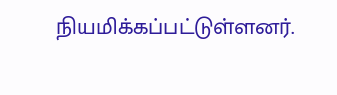நியமிக்கப்பட்டுள்ளனர்.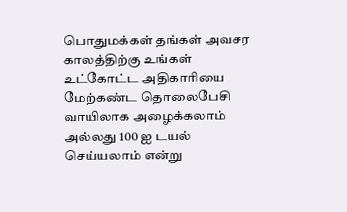பொதுமக்கள் தங்கள் அவசர காலத்திற்கு உங்கள் உட்கோட்ட அதிகாரியை மேற்கண்ட தொலைபேசி வாயிலாக அழைக்கலாம் அல்லது 100 ஐ டயல் செய்யலாம் என்று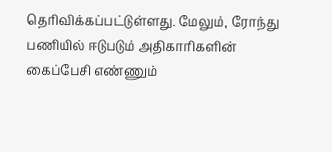தெரிவிக்கப்பட்டுள்ளது. மேலும், ரோந்து பணியில் ஈடுபடும் அதிகாரிகளின் கைப்பேசி எண்ணும்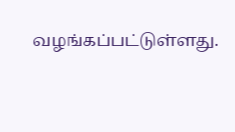வழங்கப்பட்டுள்ளது.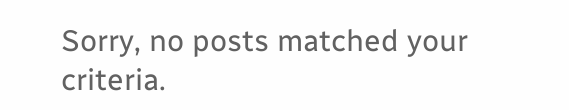Sorry, no posts matched your criteria.